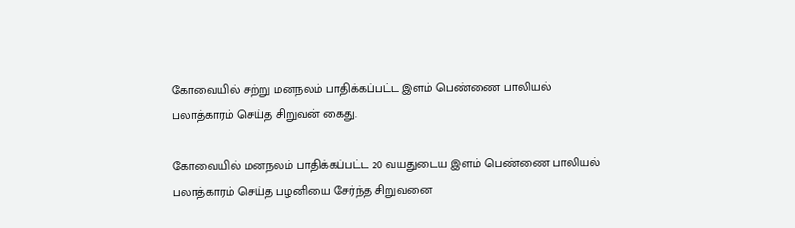கோவையில் சற்று மனநலம் பாதிக்கப்பட்ட இளம் பெண்ணை பாலியல் பலாத்காரம் செய்த சிறுவன் கைது.

கோவையில் மனநலம் பாதிக்கப்பட்ட 20 வயதுடைய இளம் பெண்ணை பாலியல் பலாத்காரம் செய்த பழனியை சேர்ந்த சிறுவனை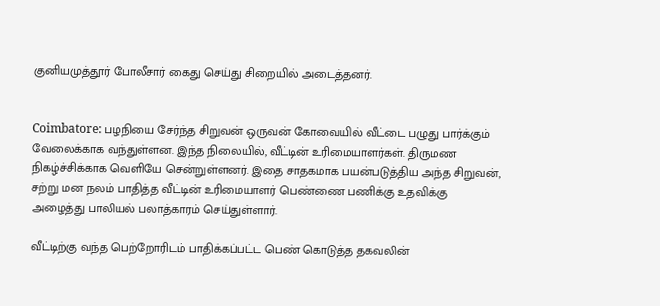குனியமுத்தூர் போலீசார் கைது செய்து சிறையில் அடைத்தனர்.


Coimbatore: பழநியை சேர்ந்த சிறுவன் ஒருவன் கோவையில் வீட்டை பழுது பார்க்கும் வேலைக்காக வந்துள்ளன. இந்த நிலையில், வீட்டின் உரிமையாளர்கள். திருமண நிகழ்ச்சிக்காக வெளியே சென்றுள்ளனர். இதை சாதகமாக பயன்படுத்திய அந்த சிறுவன், சற்று மன நலம் பாதித்த வீட்டின் உரிமையாளர் பெண்ணை பணிக்கு உதவிக்கு அழைத்து பாலியல் பலாத்காரம் செய்துள்ளார்.

வீட்டிற்கு வந்த பெற்றோரிடம் பாதிக்கப்பட்ட பெண் கொடுத்த தகவலின்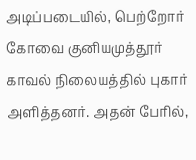அடிப்படையில், பெற்றோர் கோவை குனியமுத்தூர் காவல் நிலையத்தில் புகார் அளித்தனர். அதன் பேரில்,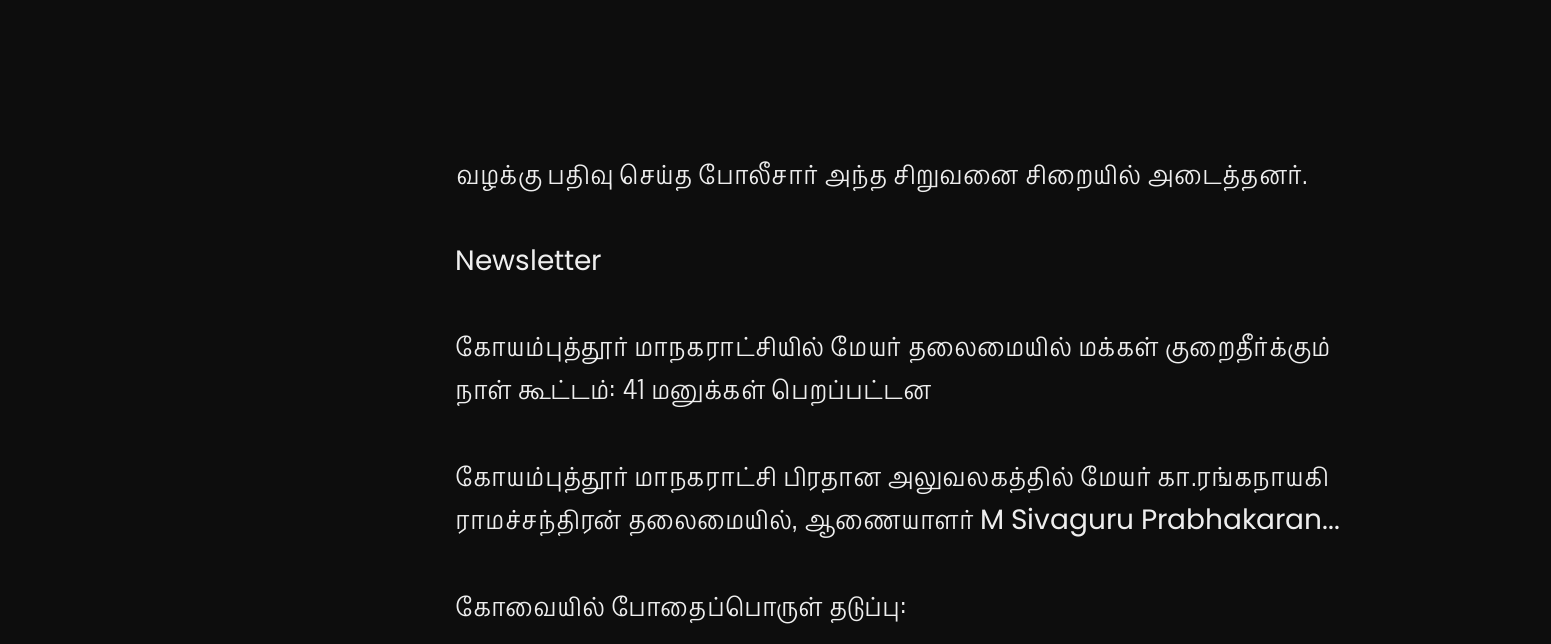வழக்கு பதிவு செய்த போலீசார் அந்த சிறுவனை சிறையில் அடைத்தனர்.

Newsletter

கோயம்புத்தூர் மாநகராட்சியில் மேயர் தலைமையில் மக்கள் குறைதீர்க்கும் நாள் கூட்டம்: 41 மனுக்கள் பெறப்பட்டன

கோயம்புத்தூர் மாநகராட்சி பிரதான அலுவலகத்தில் மேயர் கா.ரங்கநாயகி ராமச்சந்திரன் தலைமையில், ஆணையாளர் M Sivaguru Prabhakaran...

கோவையில் போதைப்பொருள் தடுப்பு: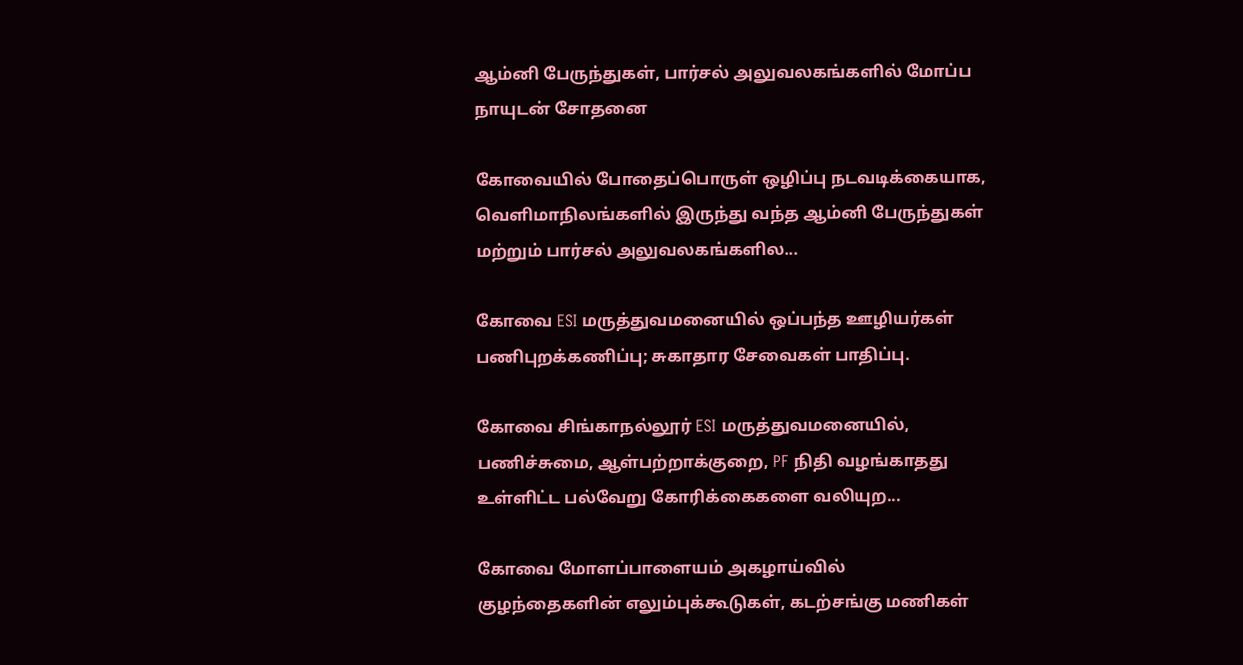ஆம்னி பேருந்துகள், பார்சல் அலுவலகங்களில் மோப்ப நாயுடன் சோதனை

கோவையில் போதைப்பொருள் ஒழிப்பு நடவடிக்கையாக, வெளிமாநிலங்களில் இருந்து வந்த ஆம்னி பேருந்துகள் மற்றும் பார்சல் அலுவலகங்களில...

கோவை ESI மருத்துவமனையில் ஒப்பந்த ஊழியர்கள் பணிபுறக்கணிப்பு; சுகாதார சேவைகள் பாதிப்பு.

கோவை சிங்காநல்லூர் ESI மருத்துவமனையில், பணிச்சுமை, ஆள்பற்றாக்குறை, PF நிதி வழங்காதது உள்ளிட்ட பல்வேறு கோரிக்கைகளை வலியுற...

கோவை மோளப்பாளையம் அகழாய்வில் குழந்தைகளின் எலும்புக்கூடுகள், கடற்சங்கு மணிகள்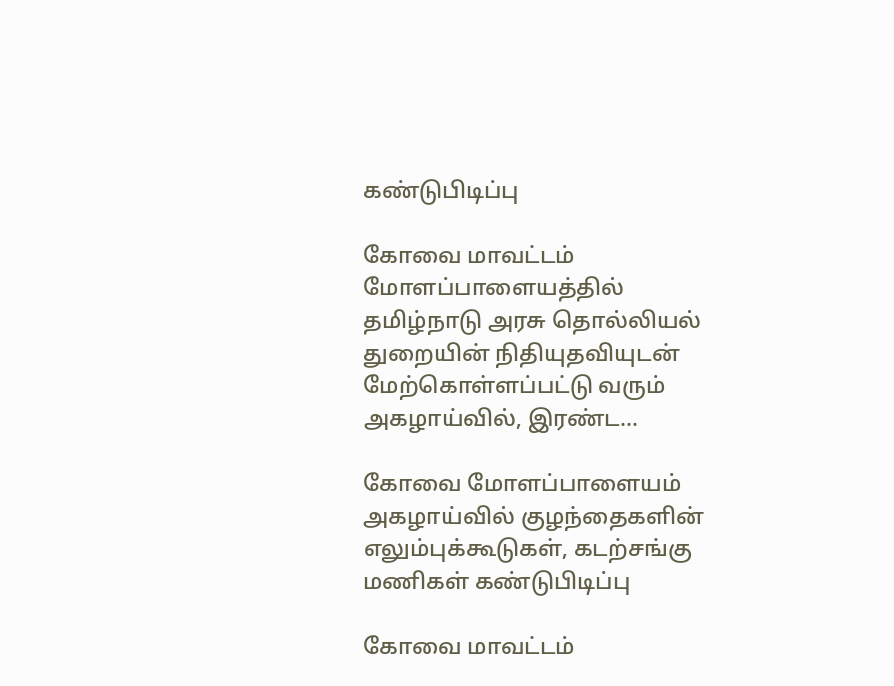கண்டுபிடிப்பு

கோவை மாவட்டம் மோளப்பாளையத்தில் தமிழ்நாடு அரசு தொல்லியல் துறையின் நிதியுதவியுடன் மேற்கொள்ளப்பட்டு வரும் அகழாய்வில், இரண்ட...

கோவை மோளப்பாளையம் அகழாய்வில் குழந்தைகளின் எலும்புக்கூடுகள், கடற்சங்கு மணிகள் கண்டுபிடிப்பு

கோவை மாவட்டம்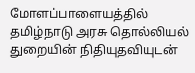மோளப்பாளையத்தில் தமிழ்நாடு அரசு தொல்லியல் துறையின் நிதியுதவியுடன்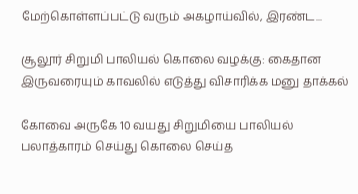மேற்கொள்ளப்பட்டு வரும் அகழாய்வில், இரண்ட...

சூலூர் சிறுமி பாலியல் கொலை வழக்கு: கைதான இருவரையும் காவலில் எடுத்து விசாரிக்க மனு தாக்கல்

கோவை அருகே 10 வயது சிறுமியை பாலியல் பலாத்காரம் செய்து கொலை செய்த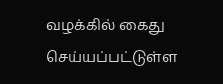வழக்கில் கைது செய்யப்பட்டுள்ள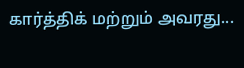கார்த்திக் மற்றும் அவரது...